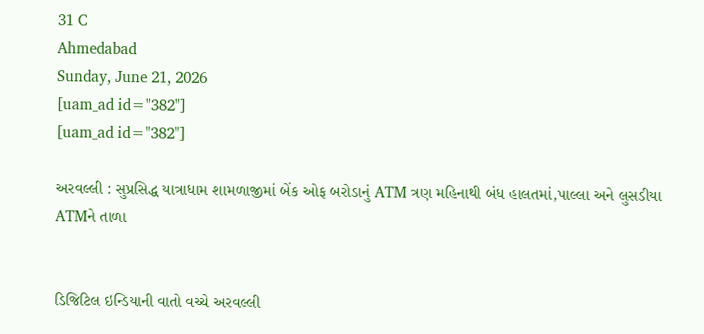31 C
Ahmedabad
Sunday, June 21, 2026
[uam_ad id="382"]
[uam_ad id="382"]

અરવલ્લી : સુપ્રસિદ્ધ યાત્રાધામ શામળાજીમાં બેંક ઓફ બરોડાનું ATM ત્રણ મહિનાથી બંધ હાલતમાં,પાલ્લા અને લુસડીયા ATMને તાળા


ડિજિટિલ ઇન્ડિયાની વાતો વચ્ચે અરવલ્લી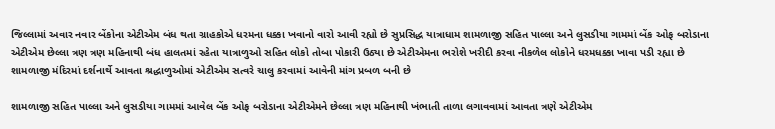જિલ્લામાં અવાર નવાર બેંકોના એટીએમ બંધ થતા ગ્રાહકોએ ધરમના ધક્કા ખવાનો વારો આવી રહ્યો છે સુપ્રસિદ્ધ યાત્રાધામ શામળાજી સહિત પાલ્લા અને લુસડીયા ગામમાં બેંક ઓફ બરોડાના એટીએમ છેલ્લા ત્રણ ત્રણ મહિનાથી બંધ હાલતમાં રહેતા યાત્રાળુઓ સહિત લોકો તોબા પોકારી ઉઠ્યા છે એટીએમના ભરોશે ખરીદી કરવા નીકળેલ લોકોને ધરમધક્કા ખાવા પડી રહ્યા છે શામળાજી મંદિરમાં દર્શનાર્થે આવતા શ્રદ્ધાળુઓમાં એટીએમ સત્વરે ચાલુ કરવામાં આવેની માંગ પ્રબળ બની છે

શામળાજી સહિત પાલ્લા અને લુસડીયા ગામમાં આવેલ બેંક ઓફ બરોડાના એટીએમને છેલ્લા ત્રણ મહિનાથી ખંભાતી તાળા લગાવવામાં આવતા ત્રણે એટીએમ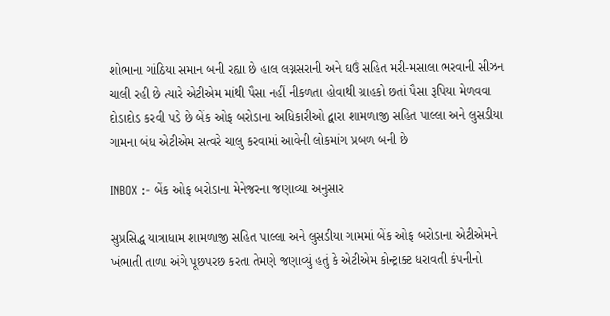શોભાના ગાંઠિયા સમાન બની રહ્યા છે હાલ લગ્નસરાની અને ઘઉં સહિત મરી-મસાલા ભરવાની સીઝન ચાલી રહી છે ત્યારે એટીએમ માંથી પૈસા નહીં નીકળતા હોવાથી ગ્રાહકો છતાં પૈસા રૂપિયા મેળવવા દોડાદોડ કરવી પડે છે બેંક ઓફ બરોડાના અધિકારીઓ દ્વારા શામળાજી સહિત પાલ્લા અને લુસડીયા ગામના બંધ એટીએમ સત્વરે ચાલુ કરવામાં આવેની લોકમાંગ પ્રબળ બની છે

INBOX :- બેંક ઓફ બરોડાના મેનેજરના જણાવ્યા અનુસાર

સુપ્રસિદ્ધ યાત્રાધામ શામળાજી સહિત પાલ્લા અને લુસડીયા ગામમાં બેંક ઓફ બરોડાના એટીએમને ખંભાતી તાળા અંગે પૂછપરછ કરતા તેમણે જણાવ્યું હતું કે એટીએમ કોન્ટ્રાક્ટ ધરાવતી કંપનીનો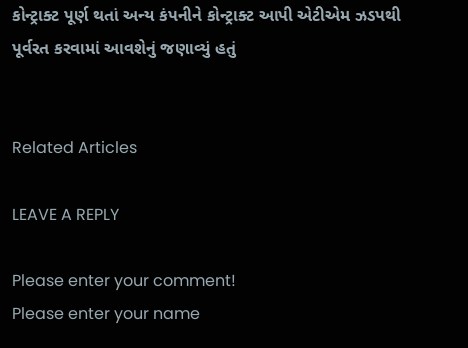કોન્ટ્રાક્ટ પૂર્ણ થતાં અન્ય કંપનીને કોન્ટ્રાક્ટ આપી એટીએમ ઝડપથી પૂર્વરત કરવામાં આવશેનું જણાવ્યું હતું


Related Articles

LEAVE A REPLY

Please enter your comment!
Please enter your name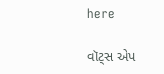here

વૉટ્સ એપ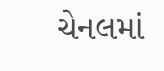ચેનલમાં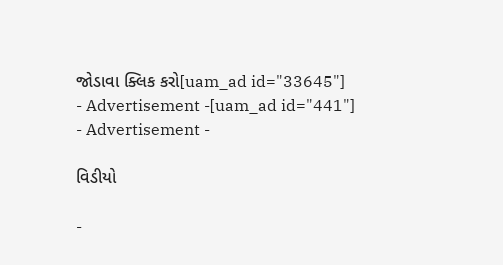જોડાવા ક્લિક કરો[uam_ad id="33645"]
- Advertisement -[uam_ad id="441"]
- Advertisement -

વિડીયો

-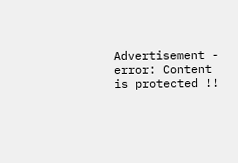Advertisement -
error: Content is protected !!